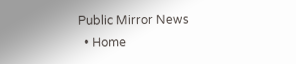Public Mirror News
  • Home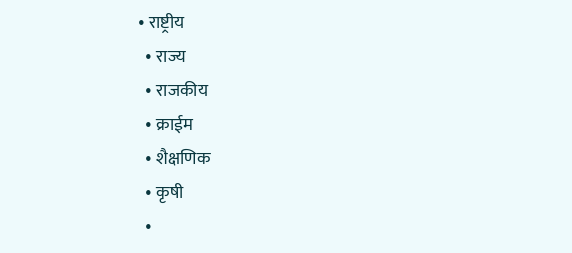• राष्ट्रीय
  • राज्य
  • राजकीय
  • क्राईम
  • शैक्षणिक
  • कृषी
  •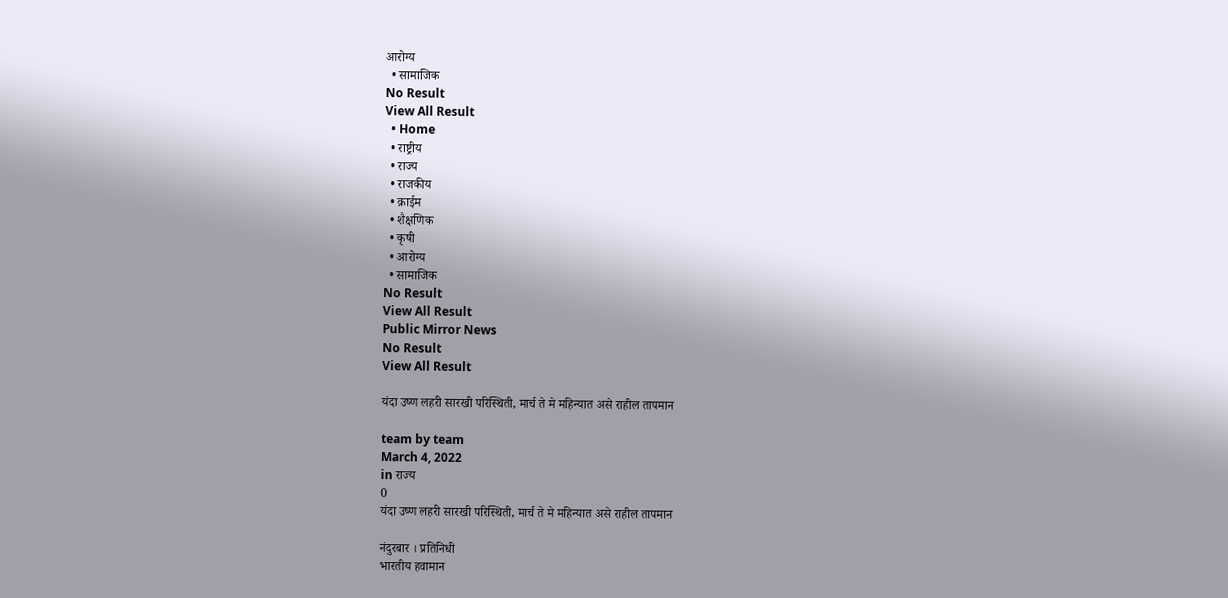आरोग्य
  • सामाजिक
No Result
View All Result
  • Home
  • राष्ट्रीय
  • राज्य
  • राजकीय
  • क्राईम
  • शैक्षणिक
  • कृषी
  • आरोग्य
  • सामाजिक
No Result
View All Result
Public Mirror News
No Result
View All Result

यंदा उष्ण लहरी सारखी परिस्थिती, मार्च ते मे महिन्यात असे राहील तापमान

team by team
March 4, 2022
in राज्य
0
यंदा उष्ण लहरी सारखी परिस्थिती, मार्च ते मे महिन्यात असे राहील तापमान

नंदुरबार । प्रतिनिधी
भारतीय हवामान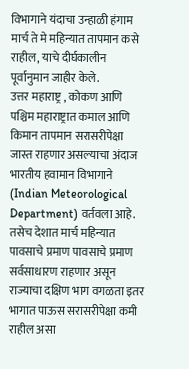विभागाने यंदाचा उन्हाळी हंगाम मार्च ते मे महिन्यात तापमान कसे राहील, याचे दीर्घकालीन पूर्वानुमान जाहीर केले.
उत्तर महाराष्ट्र , कोकण आणि पश्चिम महाराष्ट्रात कमाल आणि किमान तापमान सरासरीपेक्षा जास्त राहणार असल्याचा अंदाज भारतीय हवामान विभागाने (Indian Meteorological Department) वर्तवला आहे. तसेच देशात मार्च महिन्यात पावसाचे प्रमाण पावसाचे प्रमाण सर्वसाधारण राहणार असून राज्याचा दक्षिण भाग वगळता इतर भागात पाऊस सरासरीपेक्षा कमी राहील असा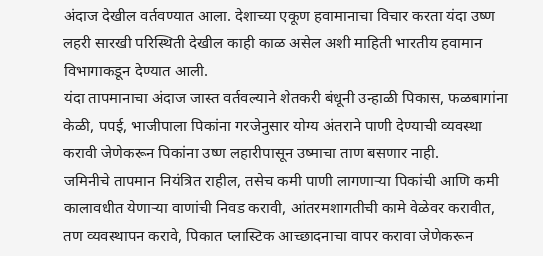अंदाज देखील वर्तवण्यात आला. देशाच्या एकूण हवामानाचा विचार करता यंदा उष्ण लहरी सारखी परिस्थिती देखील काही काळ असेल अशी माहिती भारतीय हवामान विभागाकडून देण्यात आली.
यंदा तापमानाचा अंदाज जास्त वर्तवल्याने शेतकरी बंधूनी उन्हाळी पिकास, फळबागांना केळी, पपई, भाजीपाला पिकांना गरजेनुसार योग्य अंतराने पाणी देण्याची व्यवस्था करावी जेणेकरून पिकांना उष्ण लहारीपासून उष्माचा ताण बसणार नाही.
जमिनीचे तापमान नियंत्रित राहील, तसेच कमी पाणी लागणार्‍या पिकांची आणि कमी कालावधीत येणार्‍या वाणांची निवड करावी, आंतरमशागतीची कामे वेळेवर करावीत, तण व्यवस्थापन करावे, पिकात प्लास्टिक आच्छादनाचा वापर करावा जेणेकरून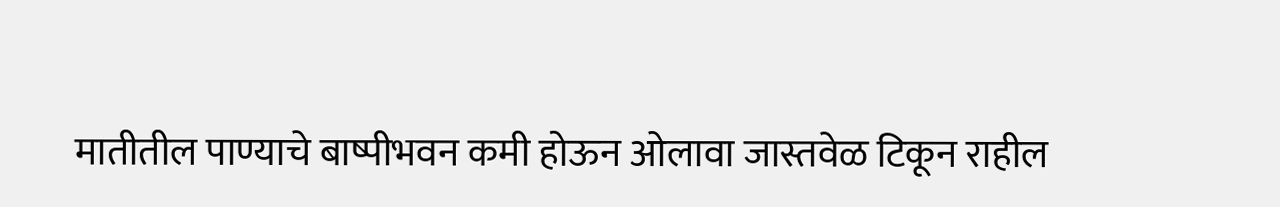मातीतील पाण्याचे बाष्पीभवन कमी होऊन ओलावा जास्तवेळ टिकून राहील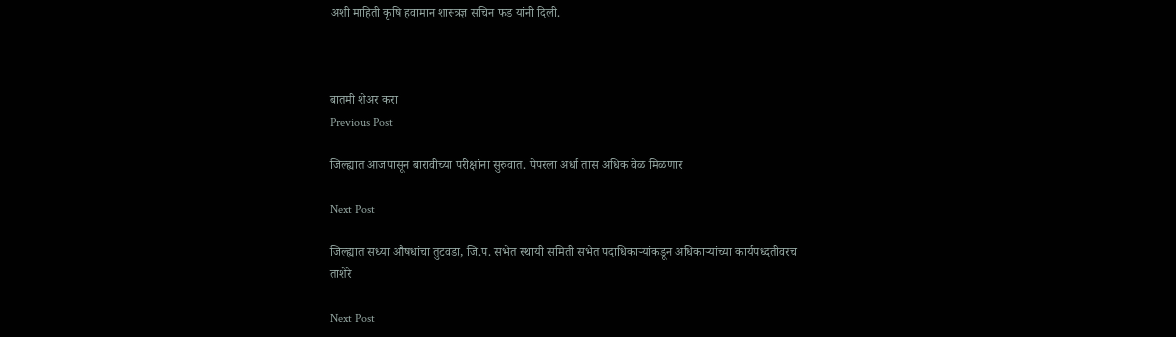अशी माहिती कृषि हवामान शास्त्रज्ञ सचिन फड यांनी दिली.



बातमी शेअर करा
Previous Post

जिल्ह्यात आजपासून बारावीच्या परीक्षांना सुरुवात. पेपरला अर्धा तास अधिक वेळ मिळणार

Next Post

जिल्ह्यात सध्या औषधांचा तुटवडा, जि.प. सभेत स्थायी समिती सभेत पदाधिकाऱ्यांकडून अधिकाऱ्यांच्या कार्यपध्दतीवरच ताशेरे

Next Post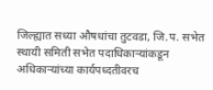जिल्ह्यात सध्या औषधांचा तुटवडा, जि.प. सभेत  स्थायी समिती सभेत पदाधिकाऱ्यांकडून अधिकाऱ्यांच्या कार्यपध्दतीवरच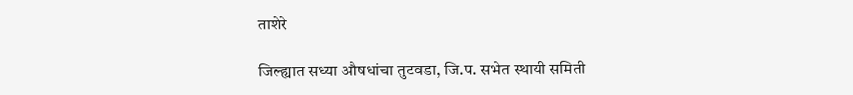ताशेरे

जिल्ह्यात सध्या औषधांचा तुटवडा, जि.प. सभेत स्थायी समिती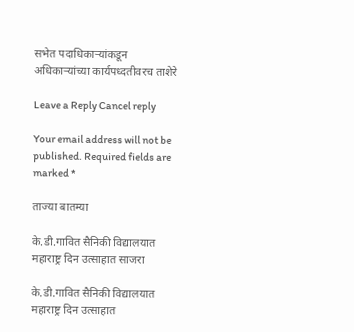सभेत पदाधिकाऱ्यांकडून अधिकाऱ्यांच्या कार्यपध्दतीवरच ताशेरे

Leave a Reply Cancel reply

Your email address will not be published. Required fields are marked *

ताज्या बातम्या

के.डी.गावित सैनिकी विद्यालयात महाराष्ट्र दिन उत्साहात साजरा

के.डी.गावित सैनिकी विद्यालयात महाराष्ट्र दिन उत्साहात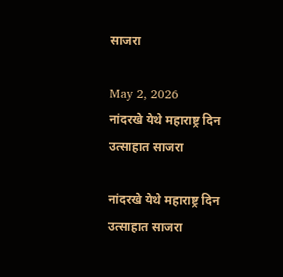साजरा

May 2, 2026
नांदरखे येथे महाराष्ट्र दिन उत्साहात साजरा

नांदरखे येथे महाराष्ट्र दिन उत्साहात साजरा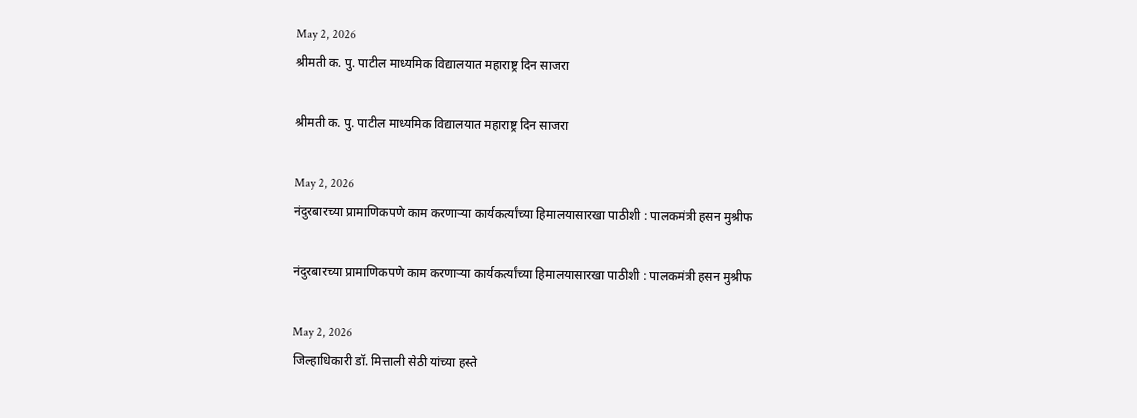May 2, 2026
श्रीमती क. पु. पाटील माध्यमिक विद्यालयात महाराष्ट्र दिन साजरा

श्रीमती क. पु. पाटील माध्यमिक विद्यालयात महाराष्ट्र दिन साजरा

May 2, 2026
नंदुरबारच्या प्रामाणिकपणे काम करणाऱ्या कार्यकर्त्यांच्या हिमालयासारखा पाठीशी : पालकमंत्री हसन मुश्रीफ

नंदुरबारच्या प्रामाणिकपणे काम करणाऱ्या कार्यकर्त्यांच्या हिमालयासारखा पाठीशी : पालकमंत्री हसन मुश्रीफ

May 2, 2026
जिल्हाधिकारी डॉ. मित्ताली सेठी यांच्या हस्ते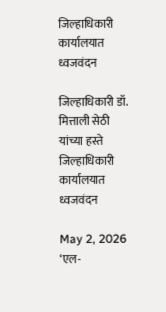जिल्हाधिकारी कार्यालयात ध्वजवंदन

जिल्हाधिकारी डॉ. मित्ताली सेठी यांच्या हस्ते जिल्हाधिकारी कार्यालयात ध्वजवंदन

May 2, 2026
‘एल-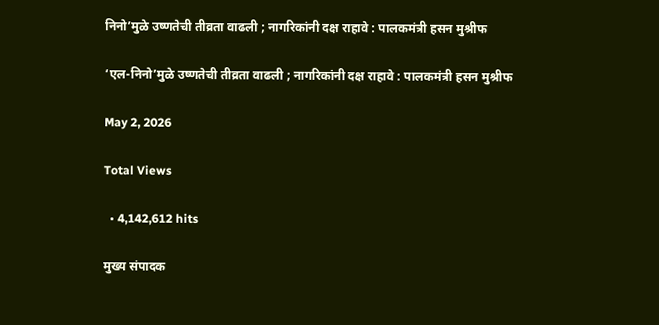निनो’मुळे उष्णतेची तीव्रता वाढली ; नागरिकांनी दक्ष राहावे : पालकमंत्री हसन मुश्रीफ

‘एल-निनो’मुळे उष्णतेची तीव्रता वाढली ; नागरिकांनी दक्ष राहावे : पालकमंत्री हसन मुश्रीफ

May 2, 2026

Total Views

  • 4,142,612 hits

मुख्य संपादक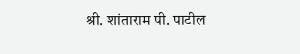श्री. शांताराम पी. पाटील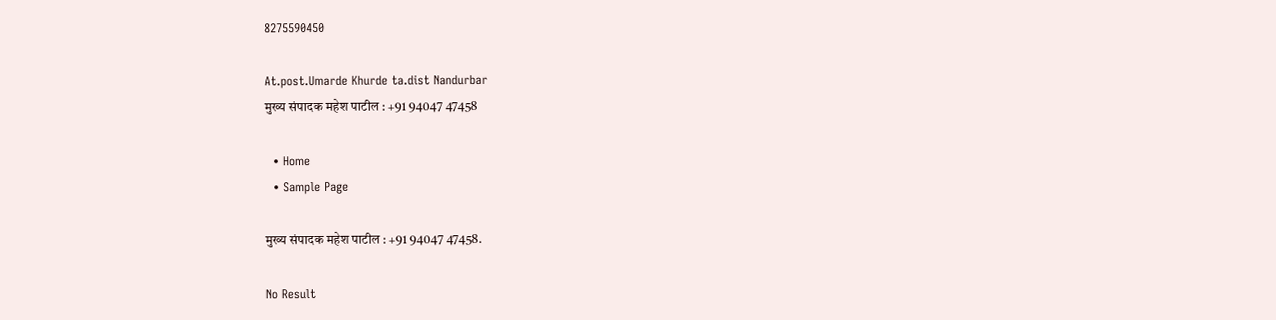8275590450

At.post.Umarde Khurde ta.dist Nandurbar
मुख्य संपादक महेश पाटील : +91 94047 47458

  • Home
  • Sample Page

मुख्य संपादक महेश पाटील : +91 94047 47458.

No Result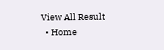View All Result
  • Home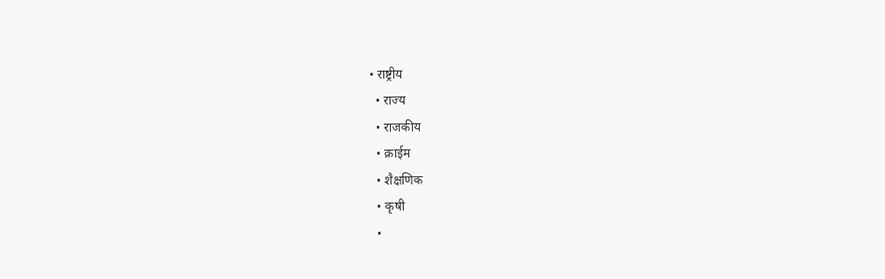• राष्ट्रीय
  • राज्य
  • राजकीय
  • क्राईम
  • शैक्षणिक
  • कृषी
  •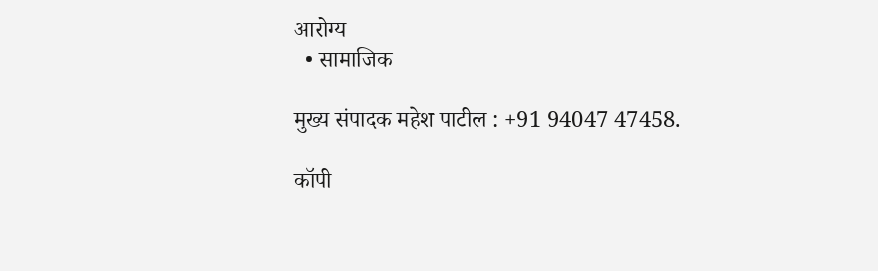आरोग्य
  • सामाजिक

मुख्य संपादक महेश पाटील : +91 94047 47458.

कॉपी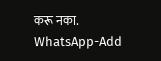करू नका.
WhatsApp-Add